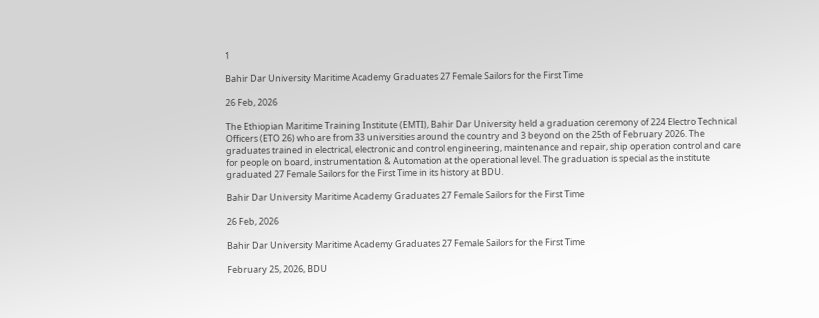1

Bahir Dar University Maritime Academy Graduates 27 Female Sailors for the First Time

26 Feb, 2026

The Ethiopian Maritime Training Institute (EMTI), Bahir Dar University held a graduation ceremony of 224 Electro Technical Officers (ETO 26) who are from 33 universities around the country and 3 beyond on the 25th of February 2026. The graduates trained in electrical, electronic and control engineering, maintenance and repair, ship operation control and care for people on board, instrumentation & Automation at the operational level. The graduation is special as the institute graduated 27 Female Sailors for the First Time in its history at BDU.

Bahir Dar University Maritime Academy Graduates 27 Female Sailors for the First Time

26 Feb, 2026

Bahir Dar University Maritime Academy Graduates 27 Female Sailors for the First Time

February 25, 2026, BDU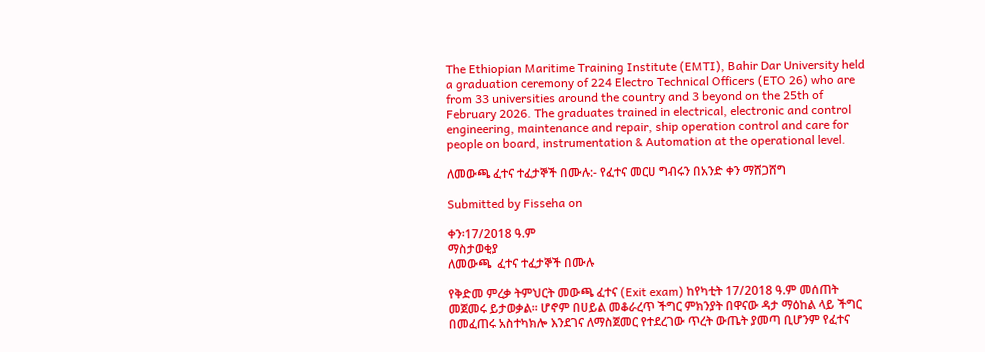The Ethiopian Maritime Training Institute (EMTI), Bahir Dar University held a graduation ceremony of 224 Electro Technical Officers (ETO 26) who are from 33 universities around the country and 3 beyond on the 25th of February 2026. The graduates trained in electrical, electronic and control engineering, maintenance and repair, ship operation control and care for people on board, instrumentation & Automation at the operational level.

ለመውጫ ፈተና ተፈታኞች በሙሉ:- የፈተና መርሀ ግብሩን በአንድ ቀን ማሸጋሸግ

Submitted by Fisseha on

ቀን፡17/2018 ዓ.ም
ማስታወቂያ
ለመውጫ  ፈተና ተፈታኞች በሙሉ

የቅድመ ምረቃ ትምህርት መውጫ ፈተና (Exit exam) ከየካቲት 17/2018 ዓ.ም መሰጠት መጀመሩ ይታወቃል፡፡ ሆኖም በሀይል መቆራረጥ ችግር ምክንያት በዋናው ዳታ ማዕከል ላይ ችግር በመፈጠሩ አስተካክሎ እንደገና ለማስጀመር የተደረገው ጥረት ውጤት ያመጣ ቢሆንም የፈተና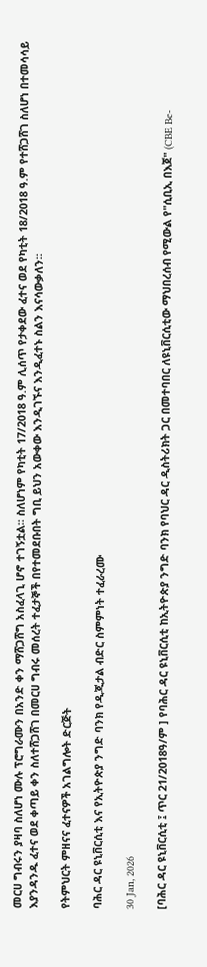መርሀ ግብሩን ያዛባ ስለሆነ ሙሉ ፕሮግራሙን በአንድ ቀን ማሸጋሸግ አስፈላጊ ሆኖ ተገኝቷል፡፡ ስለሆነም የካቲት 17/2018 ዓ.ም ሊሰጥ የታቀደው ፈተና ወደ የካቲት 18/2018 ዓ.ም የተሸጋሸገ ስለሆነ በተመሳሳይ እያንዳንዱ ፈተና ወደ ቀጣይ ቀን ስለተሸጋሸገ በመርሀ ግብሩ መሰረት ተፈታኞች በየተመደቡበት ግቢ ይህን አውቀው እንዲገኙና እንዲፈተኑ ስልን እናሳውቃለን፡፡

የትምህርት ምዘናና ፈተናዎች አገልግሎት ድርጅት

ባሕር ዳር ዩኒቨርሲቲ እና የኢትዮጵያ ንግድ ባንክ የዲጂታል ብድር ስምምነት ተፈራረሙ

30 Jan, 2026

[ባሕር ዳር ዩኒቨርሲቲ ፤ ጥር 21/2018ዓ/ም ] የባሕር ዳር ዩኒቨርሲቲ ከኢትዮጵያ ንግድ ባንክ የባህር ዳር ዲስትሪክት ጋር በመተባበር ለዩኒቨርሲቲው ማህበረሰብ የሚውል የ"ሲቢኢ በእጀ" (CBE Be-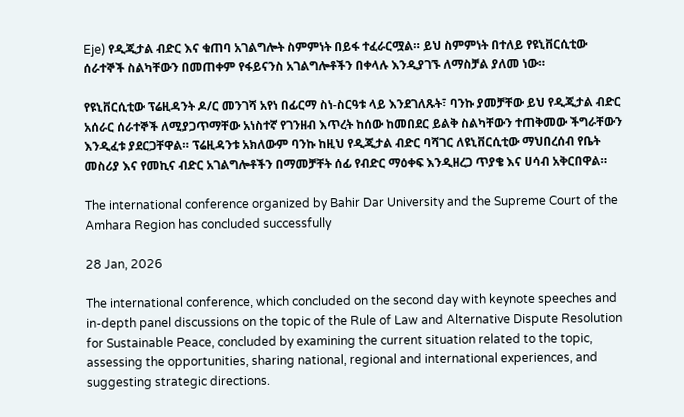Eje) የዲጂታል ብድር እና ቁጠባ አገልግሎት ስምምነት በይፋ ተፈራርሟል። ይህ ስምምነት በተለይ የዩኒቨርሲቲው ሰራተኞች ስልካቸውን በመጠቀም የፋይናንስ አገልግሎቶችን በቀላሉ እንዲያገኙ ለማስቻል ያለመ ነው።

የዩኒቨርሲቲው ፕሬዚዳንት ዶ/ር መንገሻ አየነ በፊርማ ስነ-ስርዓቱ ላይ እንደገለጹት፣ ባንኩ ያመቻቸው ይህ የዲጂታል ብድር አሰራር ሰራተኞች ለሚያጋጥማቸው አነስተኛ የገንዘብ እጥረት ከሰው ከመበደር ይልቅ ስልካቸውን ተጠቅመው ችግራቸውን እንዲፈቱ ያደርጋቸዋል። ፕሬዚዳንቱ አክለውም ባንኩ ከዚህ የዲጂታል ብድር ባሻገር ለዩኒቨርሲቲው ማህበረሰብ የቤት መስሪያ እና የመኪና ብድር አገልግሎቶችን በማመቻቸት ሰፊ የብድር ማዕቀፍ እንዲዘረጋ ጥያቄ እና ሀሳብ አቅርበዋል።

The international conference organized by Bahir Dar University and the Supreme Court of the Amhara Region has concluded successfully

28 Jan, 2026

The international conference, which concluded on the second day with keynote speeches and in-depth panel discussions on the topic of the Rule of Law and Alternative Dispute Resolution for Sustainable Peace, concluded by examining the current situation related to the topic, assessing the opportunities, sharing national, regional and international experiences, and suggesting strategic directions.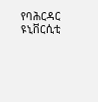የባሕርዳር ዩኒቨርሲቲ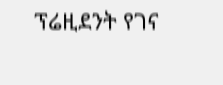ፕሬዚደንት የገና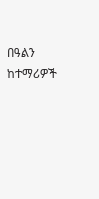በዓልን ከተማሪዎች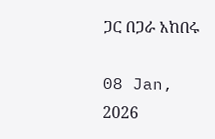ጋር በጋራ አከበሩ

08 Jan, 2026